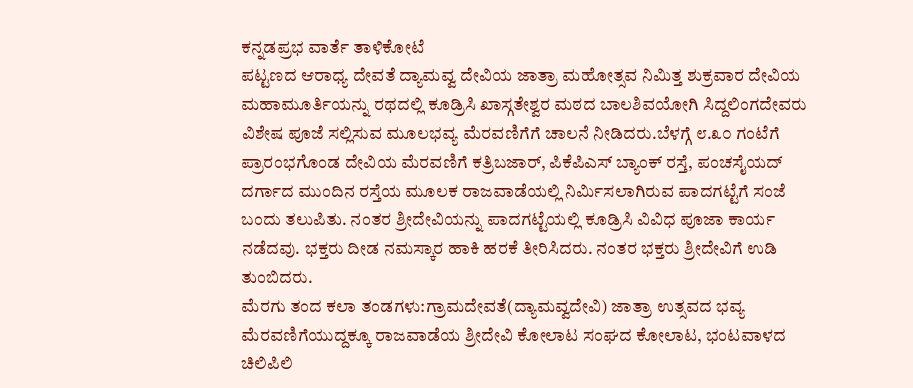ಕನ್ನಡಪ್ರಭ ವಾರ್ತೆ ತಾಳಿಕೋಟೆ
ಪಟ್ಟಣದ ಆರಾಧ್ಯ ದೇವತೆ ದ್ಯಾಮವ್ವ ದೇವಿಯ ಜಾತ್ರಾ ಮಹೋತ್ಸವ ನಿಮಿತ್ತ ಶುಕ್ರವಾರ ದೇವಿಯ ಮಹಾಮೂರ್ತಿಯನ್ನು ರಥದಲ್ಲಿ ಕೂಡ್ರಿಸಿ ಖಾಸ್ಗತೇಶ್ವರ ಮಠದ ಬಾಲಶಿವಯೋಗಿ ಸಿದ್ದಲಿಂಗದೇವರು ವಿಶೇಷ ಪೂಜೆ ಸಲ್ಲಿಸುವ ಮೂಲಭವ್ಯ ಮೆರವಣಿಗೆಗೆ ಚಾಲನೆ ನೀಡಿದರು.ಬೆಳಗ್ಗೆ ೮.೩೦ ಗಂಟೆಗೆ ಪ್ರಾರಂಭಗೊಂಡ ದೇವಿಯ ಮೆರವಣಿಗೆ ಕತ್ರಿಬಜಾರ್, ಪಿಕೆಪಿಎಸ್ ಬ್ಯಾಂಕ್ ರಸ್ತೆ, ಪಂಚಸೈಯದ್ ದರ್ಗಾದ ಮುಂದಿನ ರಸ್ತೆಯ ಮೂಲಕ ರಾಜವಾಡೆಯಲ್ಲಿ ನಿರ್ಮಿಸಲಾಗಿರುವ ಪಾದಗಟ್ಟೆಗೆ ಸಂಜೆ ಬಂದು ತಲುಪಿತು. ನಂತರ ಶ್ರೀದೇವಿಯನ್ನು ಪಾದಗಟ್ಟೆಯಲ್ಲಿ ಕೂಡ್ರಿಸಿ ವಿವಿಧ ಪೂಜಾ ಕಾರ್ಯ ನಡೆದವು. ಭಕ್ತರು ದೀಡ ನಮಸ್ಕಾರ ಹಾಕಿ ಹರಕೆ ತೀರಿಸಿದರು. ನಂತರ ಭಕ್ತರು ಶ್ರೀದೇವಿಗೆ ಉಡಿ ತುಂಬಿದರು.
ಮೆರಗು ತಂದ ಕಲಾ ತಂಡಗಳು:ಗ್ರಾಮದೇವತೆ(ದ್ಯಾಮವ್ವದೇವಿ) ಜಾತ್ರಾ ಉತ್ಸವದ ಭವ್ಯ ಮೆರವಣಿಗೆಯುದ್ದಕ್ಕೂ ರಾಜವಾಡೆಯ ಶ್ರೀದೇವಿ ಕೋಲಾಟ ಸಂಘದ ಕೋಲಾಟ, ಭಂಟವಾಳದ ಚಿಲಿಪಿಲಿ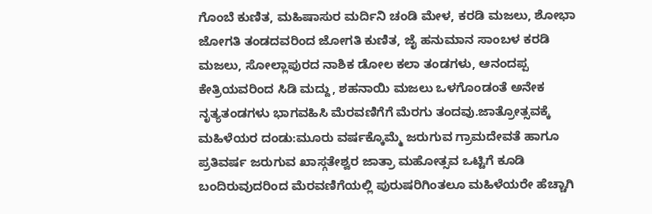ಗೊಂಬೆ ಕುಣಿತ, ಮಹಿಷಾಸುರ ಮರ್ದಿನಿ ಚಂಡಿ ಮೇಳ, ಕರಡಿ ಮಜಲು, ಶೋಭಾ ಜೋಗತಿ ತಂಡದವರಿಂದ ಜೋಗತಿ ಕುಣಿತ, ಜೈ ಹನುಮಾನ ಸಾಂಬಳ ಕರಡಿ ಮಜಲು, ಸೋಲ್ಲಾಪುರದ ನಾಶಿಕ ಡೋಲ ಕಲಾ ತಂಡಗಳು, ಆನಂದಪ್ಪ ಕೇತ್ರಿಯವರಿಂದ ಸಿಡಿ ಮದ್ದು, ಶಹನಾಯಿ ಮಜಲು ಒಳಗೊಂಡಂತೆ ಅನೇಕ ನೃತ್ಯತಂಡಗಳು ಭಾಗವಹಿಸಿ ಮೆರವಣಿಗೆಗೆ ಮೆರಗು ತಂದವು.ಜಾತ್ರೋತ್ಸವಕ್ಕೆ ಮಹಿಳೆಯರ ದಂಡು:ಮೂರು ವರ್ಷಕ್ಕೊಮ್ಮೆ ಜರುಗುವ ಗ್ರಾಮದೇವತೆ ಹಾಗೂ ಪ್ರತಿವರ್ಷ ಜರುಗುವ ಖಾಸ್ಗತೇಶ್ವರ ಜಾತ್ರಾ ಮಹೋತ್ಸವ ಒಟ್ಟಿಗೆ ಕೂಡಿ ಬಂದಿರುವುದರಿಂದ ಮೆರವಣಿಗೆಯಲ್ಲಿ ಪುರುಷರಿಗಿಂತಲೂ ಮಹಿಳೆಯರೇ ಹೆಚ್ಚಾಗಿ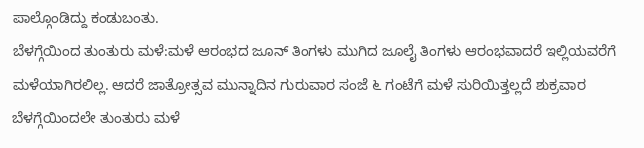ಪಾಲ್ಗೊಂಡಿದ್ದು ಕಂಡುಬಂತು.
ಬೆಳಗ್ಗೆಯಿಂದ ತುಂತುರು ಮಳೆ:ಮಳೆ ಆರಂಭದ ಜೂನ್ ತಿಂಗಳು ಮುಗಿದ ಜೂಲೈ ತಿಂಗಳು ಆರಂಭವಾದರೆ ಇಲ್ಲಿಯವರೆಗೆ ಮಳೆಯಾಗಿರಲಿಲ್ಲ. ಆದರೆ ಜಾತ್ರೋತ್ಸವ ಮುನ್ನಾದಿನ ಗುರುವಾರ ಸಂಜೆ ೬ ಗಂಟೆಗೆ ಮಳೆ ಸುರಿಯಿತ್ತಲ್ಲದೆ ಶುಕ್ರವಾರ ಬೆಳಗ್ಗೆಯಿಂದಲೇ ತುಂತುರು ಮಳೆ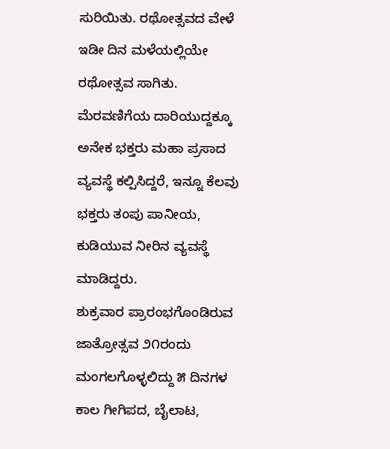ಸುರಿಯಿತು. ರಥೋತ್ಸವದ ವೇಳೆ ಇಡೀ ದಿನ ಮಳೆಯಲ್ಲಿಯೇ ರಥೋತ್ಸವ ಸಾಗಿತು.
ಮೆರವಣಿಗೆಯ ದಾರಿಯುದ್ದಕ್ಕೂ ಅನೇಕ ಭಕ್ತರು ಮಹಾ ಪ್ರಸಾದ ವ್ಯವಸ್ಥೆ ಕಲ್ಪಿಸಿದ್ದರೆ, ಇನ್ನೂ ಕೆಲವು ಭಕ್ತರು ತಂಪು ಪಾನೀಯ, ಕುಡಿಯುವ ನೀರಿನ ವ್ಯವಸ್ಥೆ ಮಾಡಿದ್ದರು.
ಶುಕ್ರವಾರ ಪ್ರಾರಂಭಗೊಂಡಿರುವ ಜಾತ್ರೋತ್ಸವ ೨೧ರಂದು ಮಂಗಲಗೊಳ್ಳಲಿದ್ದು ೫ ದಿನಗಳ ಕಾಲ ಗೀಗಿಪದ, ಬೈಲಾಟ,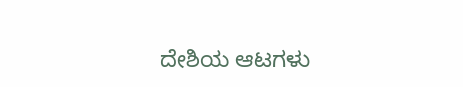ದೇಶಿಯ ಆಟಗಳು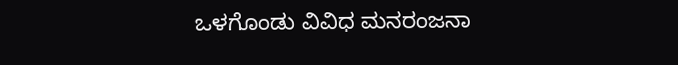ಒಳಗೊಂಡು ವಿವಿಧ ಮನರಂಜನಾ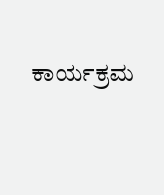ಕಾರ್ಯಕ್ರಮ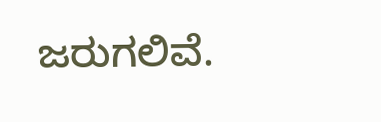ಜರುಗಲಿವೆ.